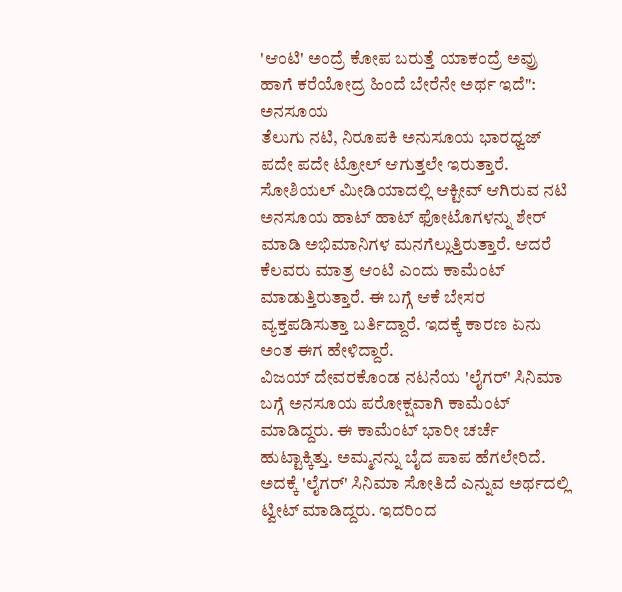'ಆಂಟಿ' ಅಂದ್ರೆ ಕೋಪ ಬರುತ್ತೆ ಯಾಕಂದ್ರೆ ಅವ್ರು ಹಾಗೆ ಕರೆಯೋದ್ರ ಹಿಂದೆ ಬೇರೆನೇ ಅರ್ಥ ಇದೆ": ಅನಸೂಯ
ತೆಲುಗು ನಟಿ, ನಿರೂಪಕಿ ಅನುಸೂಯ ಭಾರಧ್ವಜ್ ಪದೇ ಪದೇ ಟ್ರೋಲ್ ಆಗುತ್ತಲೇ ಇರುತ್ತಾರೆ. ಸೋಶಿಯಲ್ ಮೀಡಿಯಾದಲ್ಲಿ ಆಕ್ಟೀವ್ ಆಗಿರುವ ನಟಿ ಅನಸೂಯ ಹಾಟ್ ಹಾಟ್ ಫೋಟೊಗಳನ್ನು ಶೇರ್ ಮಾಡಿ ಅಭಿಮಾನಿಗಳ ಮನಗೆಲ್ಲುತ್ತಿರುತ್ತಾರೆ. ಆದರೆ ಕೆಲವರು ಮಾತ್ರ ಆಂಟಿ ಎಂದು ಕಾಮೆಂಟ್ ಮಾಡುತ್ತಿರುತ್ತಾರೆ. ಈ ಬಗ್ಗೆ ಆಕೆ ಬೇಸರ ವ್ಯಕ್ತಪಡಿಸುತ್ತಾ ಬರ್ತಿದ್ದಾರೆ. ಇದಕ್ಕೆ ಕಾರಣ ಏನು ಅಂತ ಈಗ ಹೇಳಿದ್ದಾರೆ.
ವಿಜಯ್ ದೇವರಕೊಂಡ ನಟನೆಯ 'ಲೈಗರ್' ಸಿನಿಮಾ ಬಗ್ಗೆ ಅನಸೂಯ ಪರೋಕ್ಷವಾಗಿ ಕಾಮೆಂಟ್ ಮಾಡಿದ್ದರು. ಈ ಕಾಮೆಂಟ್ ಭಾರೀ ಚರ್ಚೆ ಹುಟ್ಟಾಕ್ಕಿತ್ತು. ಅಮ್ಮನನ್ನು ಬೈದ ಪಾಪ ಹೆಗಲೇರಿದೆ. ಅದಕ್ಕೆ 'ಲೈಗರ್' ಸಿನಿಮಾ ಸೋತಿದೆ ಎನ್ನುವ ಅರ್ಥದಲ್ಲಿ ಟ್ವೀಟ್ ಮಾಡಿದ್ದರು. ಇದರಿಂದ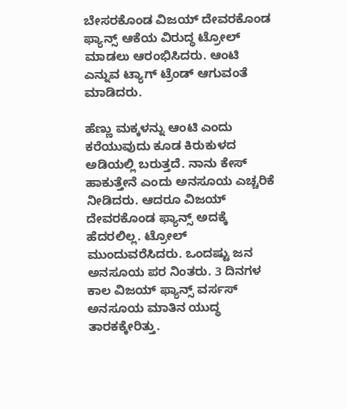ಬೇಸರಕೊಂಡ ವಿಜಯ್ ದೇವರಕೊಂಡ ಫ್ಯಾನ್ಸ್ ಆಕೆಯ ವಿರುದ್ಧ ಟ್ರೋಲ್ ಮಾಡಲು ಆರಂಭಿಸಿದರು. ಆಂಟಿ ಎನ್ನುವ ಟ್ಯಾಗ್ ಟ್ರೆಂಡ್ ಆಗುವಂತೆ ಮಾಡಿದರು.

ಹೆಣ್ಣು ಮಕ್ಕಳನ್ನು ಆಂಟಿ ಎಂದು ಕರೆಯುವುದು ಕೂಡ ಕಿರುಕುಳದ ಅಡಿಯಲ್ಲಿ ಬರುತ್ತದೆ. ನಾನು ಕೇಸ್ ಹಾಕುತ್ತೇನೆ ಎಂದು ಅನಸೂಯ ಎಚ್ಚರಿಕೆ ನೀಡಿದರು. ಆದರೂ ವಿಜಯ್ ದೇವರಕೊಂಡ ಫ್ಯಾನ್ಸ್ ಅದಕ್ಕೆ ಹೆದರಲಿಲ್ಲ. ಟ್ರೋಲ್ ಮುಂದುವರೆಸಿದರು. ಒಂದಷ್ಟು ಜನ ಅನಸೂಯ ಪರ ನಿಂತರು. 3 ದಿನಗಳ ಕಾಲ ವಿಜಯ್ ಫ್ಯಾನ್ಸ್ ವರ್ಸಸ್ ಅನಸೂಯ ಮಾತಿನ ಯುದ್ಧ ತಾರಕಕ್ಕೇರಿತ್ತು.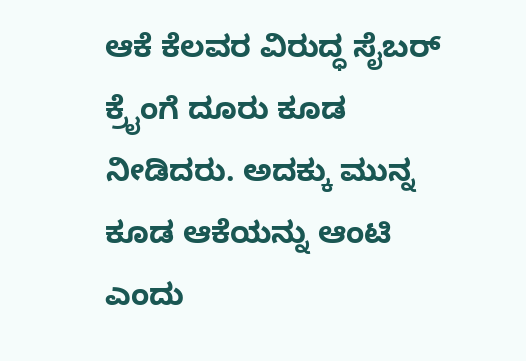ಆಕೆ ಕೆಲವರ ವಿರುದ್ಧ ಸೈಬರ್ ಕ್ರೈಂಗೆ ದೂರು ಕೂಡ ನೀಡಿದರು. ಅದಕ್ಕು ಮುನ್ನ ಕೂಡ ಆಕೆಯನ್ನು ಆಂಟಿ ಎಂದು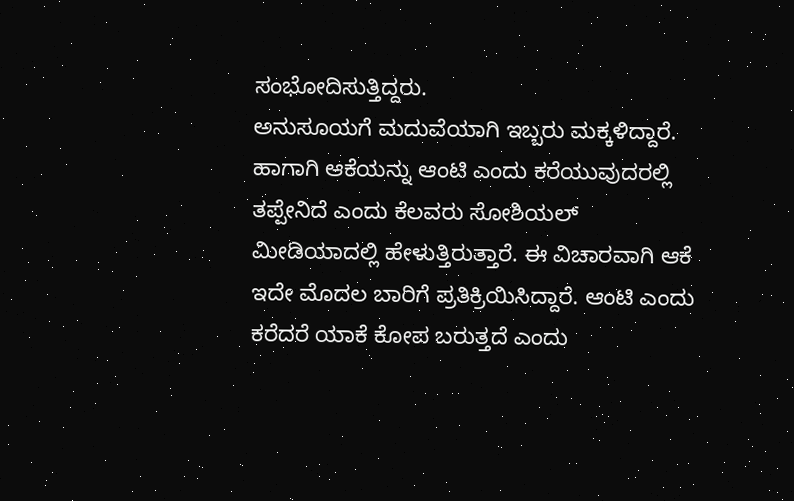ಸಂಭೋದಿಸುತ್ತಿದ್ದರು.
ಅನುಸೂಯಗೆ ಮದುವೆಯಾಗಿ ಇಬ್ಬರು ಮಕ್ಕಳಿದ್ದಾರೆ. ಹಾಗಾಗಿ ಆಕೆಯನ್ನು ಆಂಟಿ ಎಂದು ಕರೆಯುವುದರಲ್ಲಿ ತಪ್ಪೇನಿದೆ ಎಂದು ಕೆಲವರು ಸೋಶಿಯಲ್ ಮೀಡಿಯಾದಲ್ಲಿ ಹೇಳುತ್ತಿರುತ್ತಾರೆ. ಈ ವಿಚಾರವಾಗಿ ಆಕೆ ಇದೇ ಮೊದಲ ಬಾರಿಗೆ ಪ್ರತಿಕ್ರಿಯಿಸಿದ್ದಾರೆ. ಆಂಟಿ ಎಂದು ಕರೆದರೆ ಯಾಕೆ ಕೋಪ ಬರುತ್ತದೆ ಎಂದು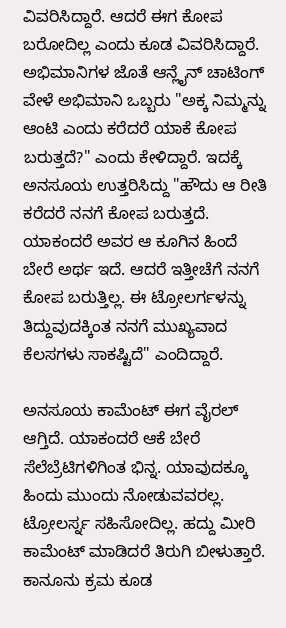ವಿವರಿಸಿದ್ದಾರೆ. ಆದರೆ ಈಗ ಕೋಪ ಬರೋದಿಲ್ಲ ಎಂದು ಕೂಡ ವಿವರಿಸಿದ್ದಾರೆ.
ಅಭಿಮಾನಿಗಳ ಜೊತೆ ಆನ್ಲೈನ್ ಚಾಟಿಂಗ್ ವೇಳೆ ಅಭಿಮಾನಿ ಒಬ್ಬರು "ಅಕ್ಕ ನಿಮ್ಮನ್ನು ಆಂಟಿ ಎಂದು ಕರೆದರೆ ಯಾಕೆ ಕೋಪ ಬರುತ್ತದೆ?" ಎಂದು ಕೇಳಿದ್ದಾರೆ. ಇದಕ್ಕೆ ಅನಸೂಯ ಉತ್ತರಿಸಿದ್ದು "ಹೌದು ಆ ರೀತಿ ಕರೆದರೆ ನನಗೆ ಕೋಪ ಬರುತ್ತದೆ. ಯಾಕಂದರೆ ಅವರ ಆ ಕೂಗಿನ ಹಿಂದೆ ಬೇರೆ ಅರ್ಥ ಇದೆ. ಆದರೆ ಇತ್ತೀಚೆಗೆ ನನಗೆ ಕೋಪ ಬರುತ್ತಿಲ್ಲ. ಈ ಟ್ರೋಲರ್ಗಳನ್ನು ತಿದ್ದುವುದಕ್ಕಿಂತ ನನಗೆ ಮುಖ್ಯವಾದ ಕೆಲಸಗಳು ಸಾಕಷ್ಟಿದೆ" ಎಂದಿದ್ದಾರೆ.

ಅನಸೂಯ ಕಾಮೆಂಟ್ ಈಗ ವೈರಲ್ ಆಗ್ತಿದೆ. ಯಾಕಂದರೆ ಆಕೆ ಬೇರೆ ಸೆಲೆಬ್ರೆಟಿಗಳಿಗಿಂತ ಭಿನ್ನ. ಯಾವುದಕ್ಕೂ ಹಿಂದು ಮುಂದು ನೋಡುವವರಲ್ಲ. ಟ್ರೋಲರ್ಸ್ನ ಸಹಿಸೋದಿಲ್ಲ. ಹದ್ದು ಮೀರಿ ಕಾಮೆಂಟ್ ಮಾಡಿದರೆ ತಿರುಗಿ ಬೀಳುತ್ತಾರೆ. ಕಾನೂನು ಕ್ರಮ ಕೂಡ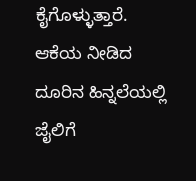ಕೈಗೊಳ್ಳುತ್ತಾರೆ. ಆಕೆಯ ನೀಡಿದ ದೂರಿನ ಹಿನ್ನಲೆಯಲ್ಲಿ ಜೈಲಿಗೆ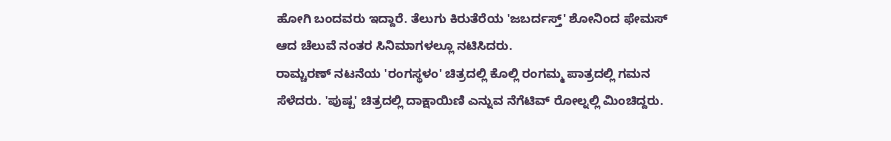ಹೋಗಿ ಬಂದವರು ಇದ್ದಾರೆ. ತೆಲುಗು ಕಿರುತೆರೆಯ 'ಜಬರ್ದಸ್ತ್' ಶೋನಿಂದ ಫೇಮಸ್ ಆದ ಚೆಲುವೆ ನಂತರ ಸಿನಿಮಾಗಳಲ್ಲೂ ನಟಿಸಿದರು.
ರಾಮ್ಚರಣ್ ನಟನೆಯ 'ರಂಗಸ್ಥಳಂ' ಚಿತ್ರದಲ್ಲಿ ಕೊಲ್ಲಿ ರಂಗಮ್ಮ ಪಾತ್ರದಲ್ಲಿ ಗಮನ ಸೆಳೆದರು. 'ಪುಷ್ಪ' ಚಿತ್ರದಲ್ಲಿ ದಾಕ್ಷಾಯಿಣಿ ಎನ್ನುವ ನೆಗೆಟಿವ್ ರೋಲ್ನಲ್ಲಿ ಮಿಂಚಿದ್ದರು.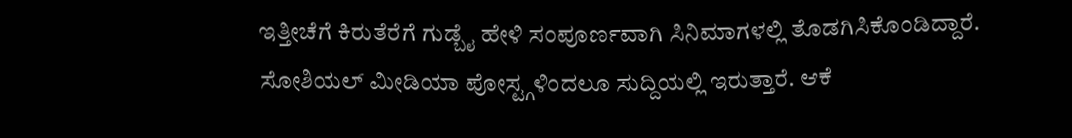ಇತ್ತೀಚೆಗೆ ಕಿರುತೆರೆಗೆ ಗುಡ್ಬೈ ಹೇಳಿ ಸಂಪೂರ್ಣವಾಗಿ ಸಿನಿಮಾಗಳಲ್ಲಿ ತೊಡಗಿಸಿಕೊಂಡಿದ್ದಾರೆ. ಸೋಶಿಯಲ್ ಮೀಡಿಯಾ ಪೋಸ್ಟ್ಗಳಿಂದಲೂ ಸುದ್ದಿಯಲ್ಲಿ ಇರುತ್ತಾರೆ. ಆಕೆ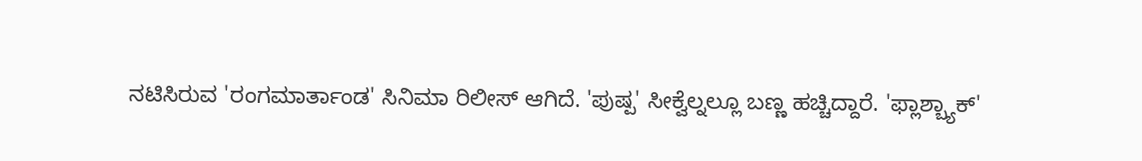ನಟಿಸಿರುವ 'ರಂಗಮಾರ್ತಾಂಡ' ಸಿನಿಮಾ ರಿಲೀಸ್ ಆಗಿದೆ. 'ಪುಷ್ಪ' ಸೀಕ್ವೆಲ್ನಲ್ಲೂ ಬಣ್ಣ ಹಚ್ಚಿದ್ದಾರೆ. 'ಫ್ಲಾಶ್ಬ್ಯಾಕ್'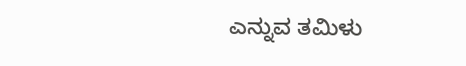ಎನ್ನುವ ತಮಿಳು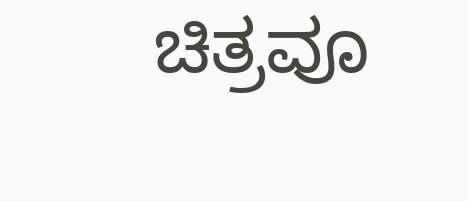ಚಿತ್ರವೂ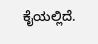ಕೈಯಲ್ಲಿದೆ.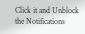Click it and Unblock the Notifications